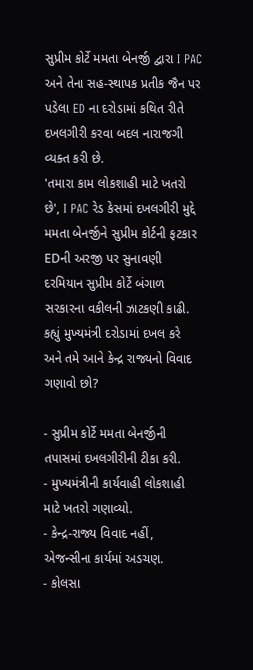સુપ્રીમ કોર્ટે મમતા બેનર્જી દ્વારા I PAC અને તેના સહ-સ્થાપક પ્રતીક જૈન પર પડેલા ED ના દરોડામાં કથિત રીતે દખલગીરી કરવા બદલ નારાજગી વ્યક્ત કરી છે.
'તમારા કામ લોકશાહી માટે ખતરો છે', I PAC રેડ કેસમાં દખલગીરી મુદ્દે મમતા બેનર્જીને સુપ્રીમ કોર્ટની ફટકાર
EDની અરજી પર સુનાવણી દરમિયાન સુપ્રીમ કોર્ટે બંગાળ સરકારના વકીલની ઝાટકણી કાઢી. કહ્યું મુખ્યમંત્રી દરોડામાં દખલ કરે અને તમે આને કેન્દ્ર રાજ્યનો વિવાદ ગણાવો છો?

- સુપ્રીમ કોર્ટે મમતા બેનર્જીની તપાસમાં દખલગીરીની ટીકા કરી.
- મુખ્યમંત્રીની કાર્યવાહી લોકશાહી માટે ખતરો ગણાવ્યો.
- કેન્દ્ર-રાજ્ય વિવાદ નહીં, એજન્સીના કાર્યમાં અડચણ.
- કોલસા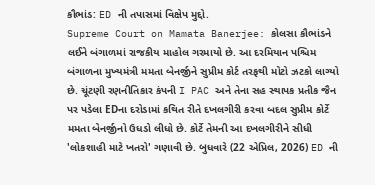કૌભાંડ: ED ની તપાસમાં વિક્ષેપ મુદ્દો.
Supreme Court on Mamata Banerjee: કોલસા કૌભાંડને લઈને બંગાળમાં રાજકીય માહોલ ગરમાયો છે. આ દરમિયાન પશ્ચિમ બંગાળના મુખ્યમંત્રી મમતા બેનર્જીને સુપ્રીમ કોર્ટ તરફથી મોટો ઝટકો લાગ્યો છે. ચૂંટણી રણનીતિકાર કંપની I PAC અને તેના સહ સ્થાપક પ્રતીક જૈન પર પડેલા EDના દરોડામાં કથિત રીતે દખલગીરી કરવા બદલ સુપ્રીમ કોર્ટે મમતા બેનર્જીનો ઉધડો લીધો છે. કોર્ટે તેમની આ દખલગીરીને સીધી 'લોકશાહી માટે ખતરો' ગણાવી છે. બુધવારે (22 એપ્રિલ, 2026) ED ની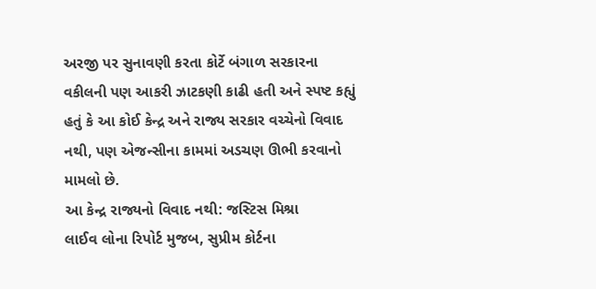અરજી પર સુનાવણી કરતા કોર્ટે બંગાળ સરકારના વકીલની પણ આકરી ઝાટકણી કાઢી હતી અને સ્પષ્ટ કહ્યું હતું કે આ કોઈ કેન્દ્ર અને રાજ્ય સરકાર વચ્ચેનો વિવાદ નથી, પણ એજન્સીના કામમાં અડચણ ઊભી કરવાનો મામલો છે.
આ કેન્દ્ર રાજ્યનો વિવાદ નથી: જસ્ટિસ મિશ્રા
લાઈવ લોના રિપોર્ટ મુજબ, સુપ્રીમ કોર્ટના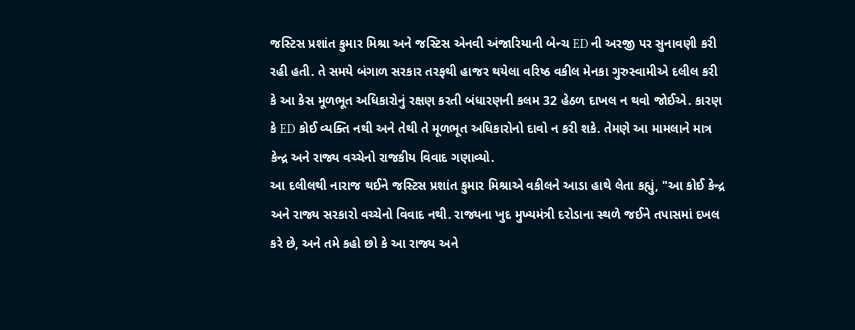જસ્ટિસ પ્રશાંત કુમાર મિશ્રા અને જસ્ટિસ એનવી અંજારિયાની બેન્ચ ED ની અરજી પર સુનાવણી કરી રહી હતી. તે સમયે બંગાળ સરકાર તરફથી હાજર થયેલા વરિષ્ઠ વકીલ મેનકા ગુરુસ્વામીએ દલીલ કરી કે આ કેસ મૂળભૂત અધિકારોનું રક્ષણ કરતી બંધારણની કલમ 32 હેઠળ દાખલ ન થવો જોઈએ. કારણ કે ED કોઈ વ્યક્તિ નથી અને તેથી તે મૂળભૂત અધિકારોનો દાવો ન કરી શકે. તેમણે આ મામલાને માત્ર કેન્દ્ર અને રાજ્ય વચ્ચેનો રાજકીય વિવાદ ગણાવ્યો.
આ દલીલથી નારાજ થઈને જસ્ટિસ પ્રશાંત કુમાર મિશ્રાએ વકીલને આડા હાથે લેતા કહ્યું, "આ કોઈ કેન્દ્ર અને રાજ્ય સરકારો વચ્ચેનો વિવાદ નથી. રાજ્યના ખુદ મુખ્યમંત્રી દરોડાના સ્થળે જઈને તપાસમાં દખલ કરે છે, અને તમે કહો છો કે આ રાજ્ય અને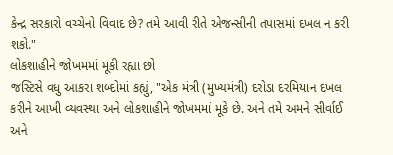કેન્દ્ર સરકારો વચ્ચેનો વિવાદ છે? તમે આવી રીતે એજન્સીની તપાસમાં દખલ ન કરી શકો."
લોકશાહીને જોખમમાં મૂકી રહ્યા છો
જસ્ટિસે વધુ આકરા શબ્દોમાં કહ્યું, "એક મંત્રી (મુખ્યમંત્રી) દરોડા દરમિયાન દખલ કરીને આખી વ્યવસ્થા અને લોકશાહીને જોખમમાં મૂકે છે. અને તમે અમને સીર્વાઈ અને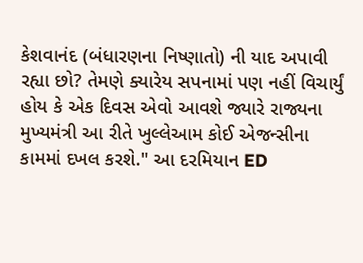કેશવાનંદ (બંધારણના નિષ્ણાતો) ની યાદ અપાવી રહ્યા છો? તેમણે ક્યારેય સપનામાં પણ નહીં વિચાર્યું હોય કે એક દિવસ એવો આવશે જ્યારે રાજ્યના મુખ્યમંત્રી આ રીતે ખુલ્લેઆમ કોઈ એજન્સીના કામમાં દખલ કરશે." આ દરમિયાન ED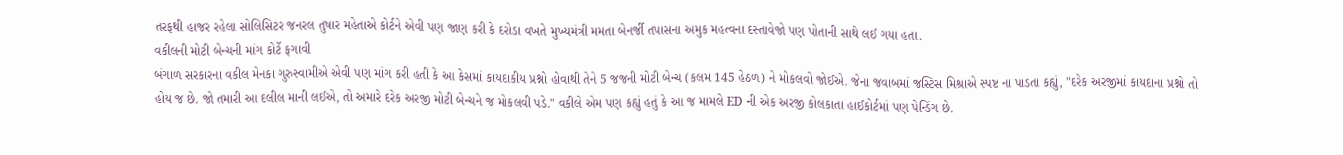તરફથી હાજર રહેલા સોલિસિટર જનરલ તુષાર મહેતાએ કોર્ટને એવી પણ જાણ કરી કે દરોડા વખતે મુખ્યમંત્રી મમતા બેનર્જી તપાસના અમુક મહત્વના દસ્તાવેજો પણ પોતાની સાથે લઈ ગયા હતા.
વકીલની મોટી બેન્ચની માંગ કોર્ટે ફગાવી
બંગાળ સરકારના વકીલ મેનકા ગુરુસ્વામીએ એવી પણ માંગ કરી હતી કે આ કેસમાં કાયદાકીય પ્રશ્નો હોવાથી તેને 5 જજની મોટી બેન્ચ (કલમ 145 હેઠળ) ને મોકલવો જોઈએ. જેના જવાબમાં જસ્ટિસ મિશ્રાએ સ્પષ્ટ ના પાડતા કહ્યું, "દરેક અરજીમાં કાયદાના પ્રશ્નો તો હોય જ છે. જો તમારી આ દલીલ માની લઈએ, તો અમારે દરેક અરજી મોટી બેન્ચને જ મોકલવી પડે." વકીલે એમ પણ કહ્યું હતું કે આ જ મામલે ED ની એક અરજી કોલકાતા હાઈકોર્ટમાં પણ પેન્ડિંગ છે.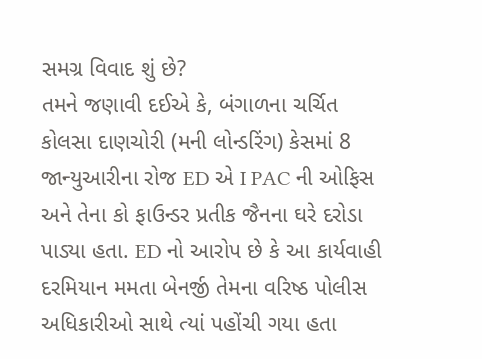સમગ્ર વિવાદ શું છે?
તમને જણાવી દઈએ કે, બંગાળના ચર્ચિત કોલસા દાણચોરી (મની લોન્ડરિંગ) કેસમાં 8 જાન્યુઆરીના રોજ ED એ I PAC ની ઓફિસ અને તેના કો ફાઉન્ડર પ્રતીક જૈનના ઘરે દરોડા પાડ્યા હતા. ED નો આરોપ છે કે આ કાર્યવાહી દરમિયાન મમતા બેનર્જી તેમના વરિષ્ઠ પોલીસ અધિકારીઓ સાથે ત્યાં પહોંચી ગયા હતા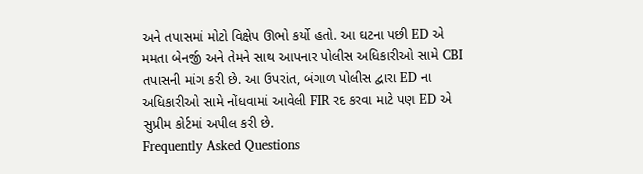અને તપાસમાં મોટો વિક્ષેપ ઊભો કર્યો હતો. આ ઘટના પછી ED એ મમતા બેનર્જી અને તેમને સાથ આપનાર પોલીસ અધિકારીઓ સામે CBI તપાસની માંગ કરી છે. આ ઉપરાંત, બંગાળ પોલીસ દ્વારા ED ના અધિકારીઓ સામે નોંધવામાં આવેલી FIR રદ કરવા માટે પણ ED એ સુપ્રીમ કોર્ટમાં અપીલ કરી છે.
Frequently Asked Questions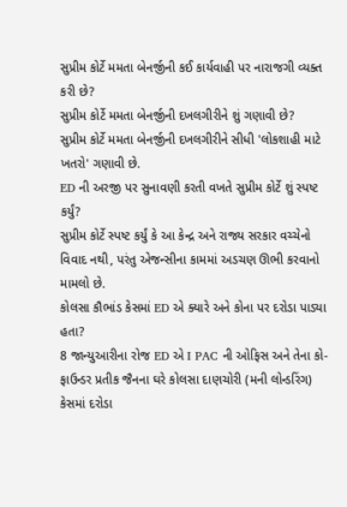સુપ્રીમ કોર્ટે મમતા બેનર્જીની કઈ કાર્યવાહી પર નારાજગી વ્યક્ત કરી છે?
સુપ્રીમ કોર્ટે મમતા બેનર્જીની દખલગીરીને શું ગણાવી છે?
સુપ્રીમ કોર્ટે મમતા બેનર્જીની દખલગીરીને સીધી 'લોકશાહી માટે ખતરો' ગણાવી છે.
ED ની અરજી પર સુનાવણી કરતી વખતે સુપ્રીમ કોર્ટે શું સ્પષ્ટ કર્યું?
સુપ્રીમ કોર્ટે સ્પષ્ટ કર્યું કે આ કેન્દ્ર અને રાજ્ય સરકાર વચ્ચેનો વિવાદ નથી, પરંતુ એજન્સીના કામમાં અડચણ ઊભી કરવાનો મામલો છે.
કોલસા કૌભાંડ કેસમાં ED એ ક્યારે અને કોના પર દરોડા પાડ્યા હતા?
8 જાન્યુઆરીના રોજ ED એ I PAC ની ઓફિસ અને તેના કો-ફાઉન્ડર પ્રતીક જૈનના ઘરે કોલસા દાણચોરી (મની લોન્ડરિંગ) કેસમાં દરોડા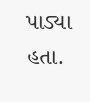પાડ્યા હતા.